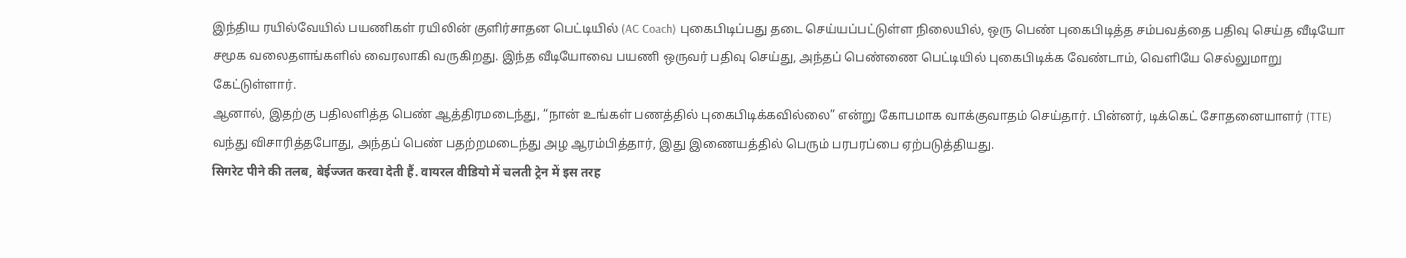இந்திய ரயில்வேயில் பயணிகள் ரயிலின் குளிர்சாதன பெட்டியில் (AC Coach) புகைபிடிப்பது தடை செய்யப்பட்டுள்ள நிலையில், ஒரு பெண் புகைபிடித்த சம்பவத்தை பதிவு செய்த வீடியோ சமூக வலைதளங்களில் வைரலாகி வருகிறது. இந்த வீடியோவை பயணி ஒருவர் பதிவு செய்து, அந்தப் பெண்ணை பெட்டியில் புகைபிடிக்க வேண்டாம், வெளியே செல்லுமாறு கேட்டுள்ளார்.
ஆனால், இதற்கு பதிலளித்த பெண் ஆத்திரமடைந்து, “நான் உங்கள் பணத்தில் புகைபிடிக்கவில்லை” என்று கோபமாக வாக்குவாதம் செய்தார். பின்னர், டிக்கெட் சோதனையாளர் (TTE) வந்து விசாரித்தபோது, அந்தப் பெண் பதற்றமடைந்து அழ ஆரம்பித்தார், இது இணையத்தில் பெரும் பரபரப்பை ஏற்படுத்தியது.
सिगरेट पीने की तलब, बेईज्जत करवा देती हैं. वायरल वीडियो में चलती ट्रेन में इस तरह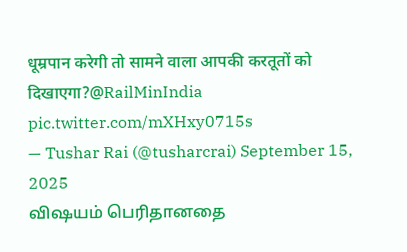धूम्रपान करेगी तो सामने वाला आपकी करतूतों को दिखाएगा?@RailMinIndia pic.twitter.com/mXHxy0715s
— Tushar Rai (@tusharcrai) September 15, 2025
விஷயம் பெரிதானதை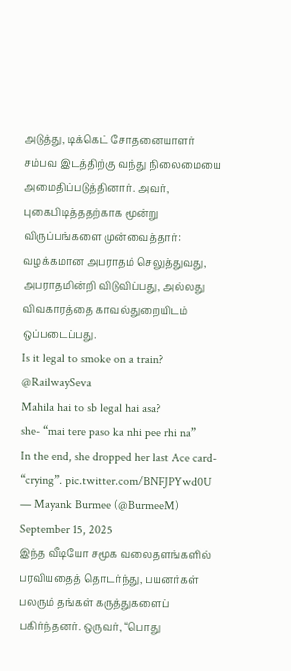அடுத்து, டிக்கெட் சோதனையாளர் சம்பவ இடத்திற்கு வந்து நிலைமையை அமைதிப்படுத்தினார். அவர், புகைபிடித்ததற்காக மூன்று விருப்பங்களை முன்வைத்தார்: வழக்கமான அபராதம் செலுத்துவது, அபராதமின்றி விடுவிப்பது, அல்லது விவகாரத்தை காவல்துறையிடம் ஒப்படைப்பது.
Is it legal to smoke on a train? @RailwaySeva
Mahila hai to sb legal hai asa?
she- “mai tere paso ka nhi pee rhi na”
In the end, she dropped her last Ace card- “crying”. pic.twitter.com/BNFJPYwd0U
— Mayank Burmee (@BurmeeM) September 15, 2025
இந்த வீடியோ சமூக வலைதளங்களில் பரவியதைத் தொடர்ந்து, பயனர்கள் பலரும் தங்கள் கருத்துகளைப் பகிர்ந்தனர். ஒருவர், “பொது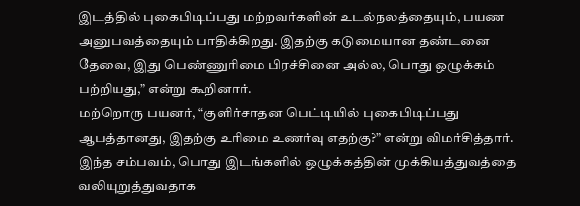இடத்தில் புகைபிடிப்பது மற்றவர்களின் உடல்நலத்தையும், பயண அனுபவத்தையும் பாதிக்கிறது. இதற்கு கடுமையான தண்டனை தேவை, இது பெண்ணுரிமை பிரச்சினை அல்ல, பொது ஒழுக்கம் பற்றியது,” என்று கூறினார்.
மற்றொரு பயனர், “குளிர்சாதன பெட்டியில் புகைபிடிப்பது ஆபத்தானது, இதற்கு உரிமை உணர்வு எதற்கு?” என்று விமர்சித்தார். இந்த சம்பவம், பொது இடங்களில் ஒழுக்கத்தின் முக்கியத்துவத்தை வலியுறுத்துவதாக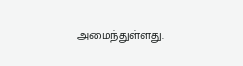அமைந்துள்ளது.